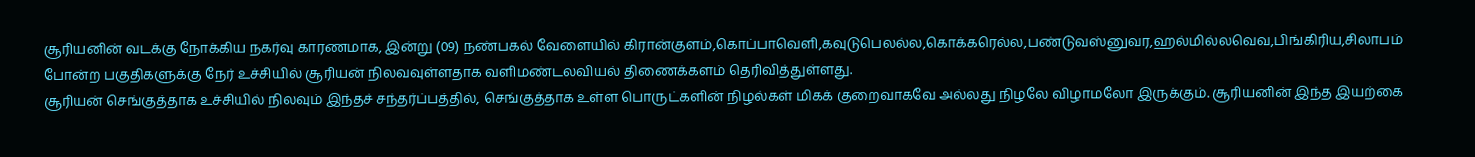சூரியனின் வடக்கு நோக்கிய நகர்வு காரணமாக, இன்று (09) நண்பகல் வேளையில் கிரான்குளம்,கொப்பாவெளி,கவுடுபெலல்ல,கொக்கரெல்ல,பண்டுவஸ்னுவர,ஹல்மில்லவெவ,பிங்கிரிய,சிலாபம் போன்ற பகுதிகளுக்கு நேர் உச்சியில் சூரியன் நிலவவுள்ளதாக வளிமண்டலவியல் திணைக்களம் தெரிவித்துள்ளது.
சூரியன் செங்குத்தாக உச்சியில் நிலவும் இந்தச் சந்தர்ப்பத்தில், செங்குத்தாக உள்ள பொருட்களின் நிழல்கள் மிகக் குறைவாகவே அல்லது நிழலே விழாமலோ இருக்கும். சூரியனின் இந்த இயற்கை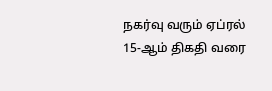நகர்வு வரும் ஏப்ரல் 15-ஆம் திகதி வரை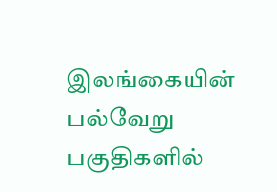இலங்கையின் பல்வேறு பகுதிகளில்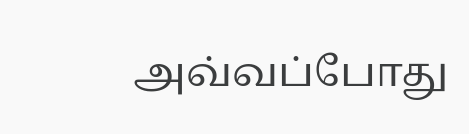அவ்வப்போது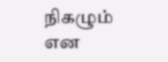நிகழும் என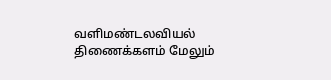வளிமண்டலவியல் திணைக்களம் மேலும்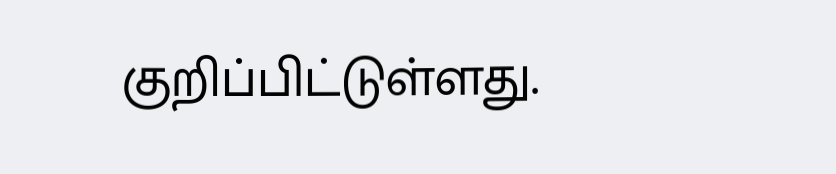குறிப்பிட்டுள்ளது.